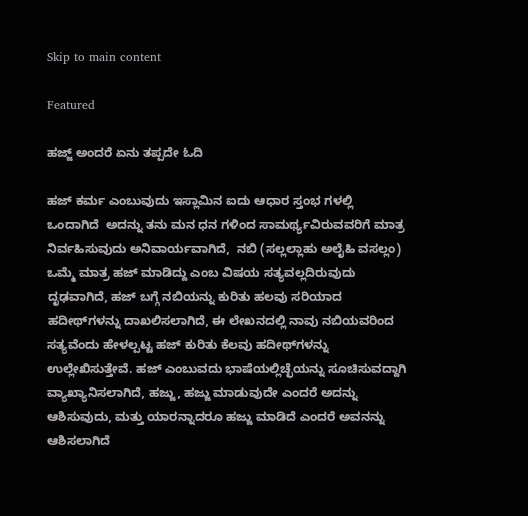Skip to main content

Featured

ಹಜ್ಜ್ ಅಂದರೆ ಏನು ತಪ್ಪದೇ ಓದಿ

ಹಜ್ ಕರ್ಮ ಎಂಬುವುದು ಇಸ್ಲಾಮಿನ ಐದು ಆಧಾರ ಸ್ತಂಭ ಗಳಲ್ಲಿ ಒಂದಾಗಿದೆ  ಅದನ್ನು ತನು ಮನ ಧನ ಗಳಿಂದ ಸಾಮರ್ಥ್ಯವಿರುವವರಿಗೆ ಮಾತ್ರ  ನಿರ್ವಹಿಸುವುದು ಅನಿವಾರ್ಯವಾಗಿದೆ,  ನಬಿ (ಸಲ್ಲಲ್ಲಾಹು ಅಲೈಹಿ ವಸಲ್ಲಂ) ಒಮ್ಮೆ ಮಾತ್ರ ಹಜ್ ಮಾಡಿದ್ದು ಎಂಬ ವಿಷಯ ಸತ್ಯವಲ್ಲದಿರುವುದು ದೃಢವಾಗಿದೆ, ಹಜ್ ಬಗ್ಗೆ ನಬಿಯನ್ನು ಕುರಿತು ಹಲವು ಸರಿಯಾದ ಹದೀಥ್‌ಗಳನ್ನು ದಾಖಲಿಸಲಾಗಿದೆ, ಈ ಲೇಖನದಲ್ಲಿ ನಾವು ನಬಿಯವರಿಂದ ಸತ್ಯವೆಂದು ಹೇಳಲ್ಪಟ್ಟ ಹಜ್ ಕುರಿತು ಕೆಲವು ಹದೀಥ್‌ಗಳನ್ನು ಉಲ್ಲೇಖಿಸುತ್ತೇವೆ. ಹಜ್ ಎಂಬುವದು ಭಾಷೆಯಲ್ಲಿಚ್ಛೆಯನ್ನು ಸೂಚಿಸುವದ್ದಾಗಿ ವ್ಯಾಖ್ಯಾನಿಸಲಾಗಿದೆ, ಹಜ್ಜು, ಹಜ್ಜು ಮಾಡುವುದೇ ಎಂದರೆ ಅದನ್ನು ಆಶಿಸುವುದು, ಮತ್ತು ಯಾರನ್ನಾದರೂ ಹಜ್ಜು ಮಾಡಿದೆ ಎಂದರೆ ಅವನನ್ನು ಆಶಿಸಲಾಗಿದೆ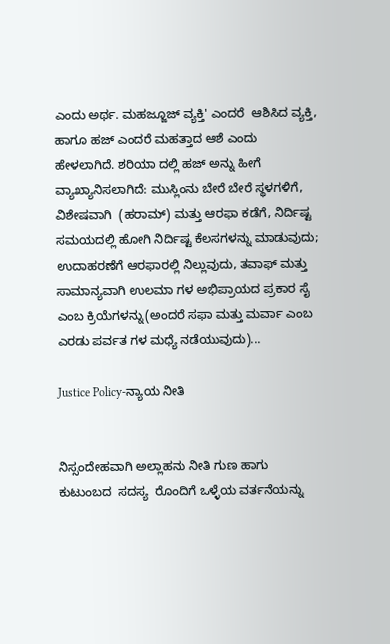ಎಂದು ಅರ್ಥ. ಮಹಜ್ಜೂಜ್ ವ್ಯಕ್ತಿ' ಎಂದರೆ  ಆಶಿಸಿದ ವ್ಯಕ್ತಿ, ಹಾಗೂ ಹಜ್ ಎಂದರೆ ಮಹತ್ತಾದ ಆಶೆ ಎಂದು ಹೇಳಲಾಗಿದೆ. ಶರಿಯಾ ದಲ್ಲಿ ಹಜ್ ಅನ್ನು ಹೀಗೆ ವ್ಯಾಖ್ಯಾನಿಸಲಾಗಿದೆ: ಮುಸ್ಲಿಂನು ಬೇರೆ ಬೇರೆ ಸ್ಥಳಗಳಿಗೆ, ವಿಶೇಷವಾಗಿ  (ಹರಾಮ್) ಮತ್ತು ಆರಫಾ ಕಡೆಗೆ, ನಿರ್ದಿಷ್ಟ ಸಮಯದಲ್ಲಿ ಹೋಗಿ ನಿರ್ದಿಷ್ಟ ಕೆಲಸಗಳನ್ನು ಮಾಡುವುದು; ಉದಾಹರಣೆಗೆ ಆರಫಾರಲ್ಲಿ ನಿಲ್ಲುವುದು, ತವಾಫ್ ಮತ್ತು ಸಾಮಾನ್ಯವಾಗಿ ಉಲಮಾ ಗಳ ಅಭಿಪ್ರಾಯದ ಪ್ರಕಾರ ಸೈ ಎಂಬ ಕ್ರಿಯೆಗಳನ್ನು(ಅಂದರೆ ಸಫಾ ಮತ್ತು ಮರ್ವಾ ಎಂಬ ಎರಡು ಪರ್ವತ ಗಳ ಮಧ್ಯೆ ನಡೆಯುವುದು)...

Justice Policy-ನ್ಯಾಯ ನೀತಿ


ನಿಸ್ಸಂದೇಹವಾಗಿ ಅಲ್ಲಾಹನು ನೀತಿ ಗುಣ ಹಾಗು  ಕುಟುಂಬದ  ಸದಸ್ಯ  ರೊಂದಿಗೆ ಒಳ್ಳೆಯ ವರ್ತನೆಯನ್ನು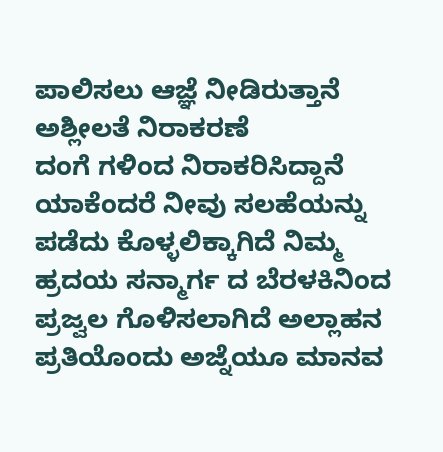ಪಾಲಿಸಲು ಆಜ್ಞೆ ನೀಡಿರುತ್ತಾನೆ ಅಶ್ಲೀಲತೆ ನಿರಾಕರಣೆ
ದಂಗೆ ಗಳಿಂದ ನಿರಾಕರಿಸಿದ್ದಾನೆ ಯಾಕೆಂದರೆ ನೀವು ಸಲಹೆಯನ್ನು ಪಡೆದು ಕೊಳ್ಳಲಿಕ್ಕಾಗಿದೆ ನಿಮ್ಮ ಹ್ರದಯ ಸನ್ಮಾರ್ಗ ದ ಬೆರಳಕಿನಿಂದ ಪ್ರಜ್ವಲ ಗೊಳಿಸಲಾಗಿದೆ ಅಲ್ಲಾಹನ ಪ್ರತಿಯೊಂದು ಅಜ್ನೆಯೂ ಮಾನವ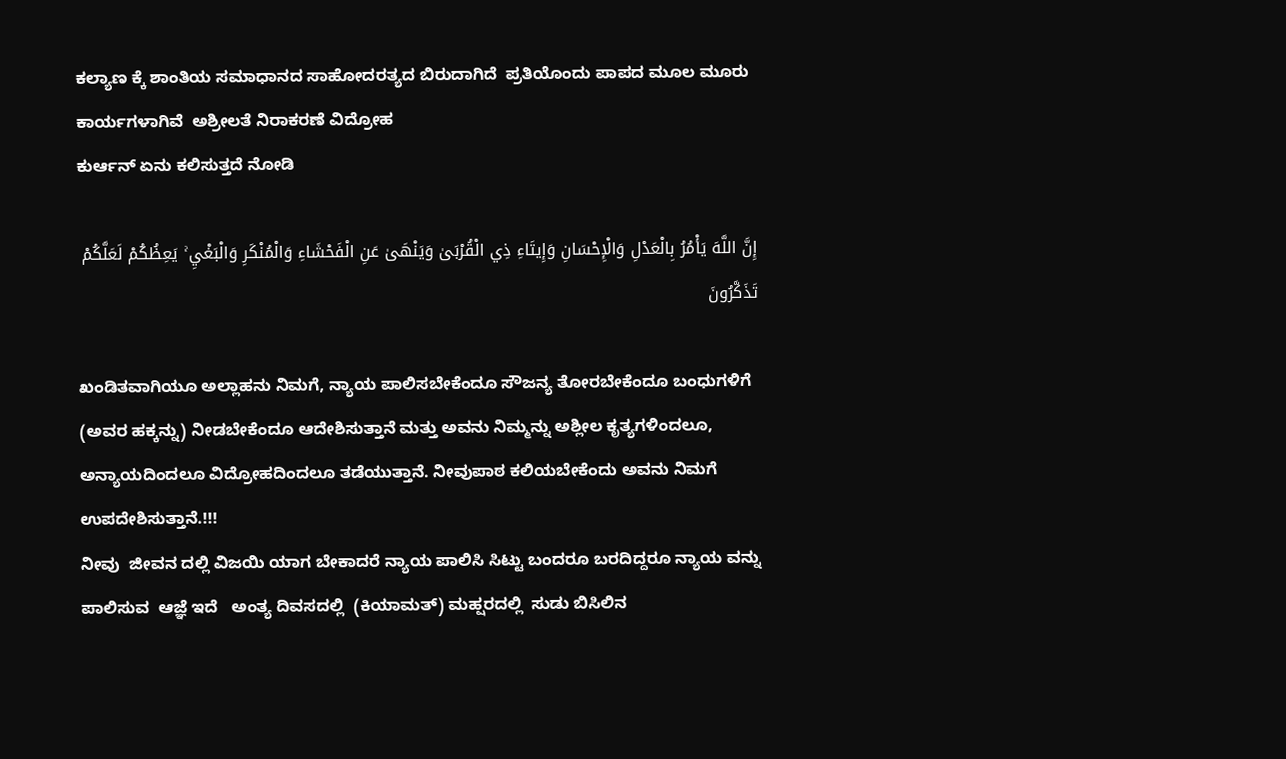ಕಲ್ಯಾಣ ಕ್ಕೆ ಶಾಂತಿಯ ಸಮಾಧಾನದ ಸಾಹೋದರತ್ಯದ ಬಿರುದಾಗಿದೆ  ಪ್ರತಿಯೊಂದು ಪಾಪದ ಮೂಲ ಮೂರು ಕಾರ್ಯಗಳಾಗಿವೆ  ಅಶ್ರೀಲತೆ ನಿರಾಕರಣೆ ವಿದ್ರೋಹ
ಕುರ್ಆನ್ ಏನು ಕಲಿಸುತ್ತದೆ ನೋಡಿ

إِنَّ اللَّهَ يَأْمُرُ بِالْعَدْلِ وَالْإِحْسَانِ وَإِيتَاءِ ذِي الْقُرْبَىٰ وَيَنْهَىٰ عَنِ الْفَحْشَاءِ وَالْمُنْكَرِ وَالْبَغْيِ ۚ يَعِظُكُمْ لَعَلَّكُمْ تَذَكَّرُونَ

ಖಂಡಿತವಾಗಿಯೂ ಅಲ್ಲಾಹನು ನಿಮಗೆ, ನ್ಯಾಯ ಪಾಲಿಸಬೇಕೆಂದೂ ಸೌಜನ್ಯ ತೋರಬೇಕೆಂದೂ ಬಂಧುಗಳಿಗೆ (ಅವರ ಹಕ್ಕನ್ನು) ನೀಡಬೇಕೆಂದೂ ಆದೇಶಿಸುತ್ತಾನೆ ಮತ್ತು ಅವನು ನಿಮ್ಮನ್ನು ಅಶ್ಲೀಲ ಕೃತ್ಯಗಳಿಂದಲೂ, ಅನ್ಯಾಯದಿಂದಲೂ ವಿದ್ರೋಹದಿಂದಲೂ ತಡೆಯುತ್ತಾನೆ. ನೀವುಪಾಠ ಕಲಿಯಬೇಕೆಂದು ಅವನು ನಿಮಗೆ ಉಪದೇಶಿಸುತ್ತಾನೆ.!!!
ನೀವು  ಜೀವನ ದಲ್ಲಿ ವಿಜಯಿ ಯಾಗ ಬೇಕಾದರೆ ನ್ಯಾಯ ಪಾಲಿಸಿ ಸಿಟ್ಟು ಬಂದರೂ ಬರದಿದ್ದರೂ ನ್ಯಾಯ ವನ್ನು ಪಾಲಿಸುವ  ಆಜ್ಞೆ ಇದೆ   ಅಂತ್ಯ ದಿವಸದಲ್ಲಿ  (ಕಿಯಾಮತ್) ಮಹ್ಷರದಲ್ಲಿ  ಸುಡು ಬಿಸಿಲಿನ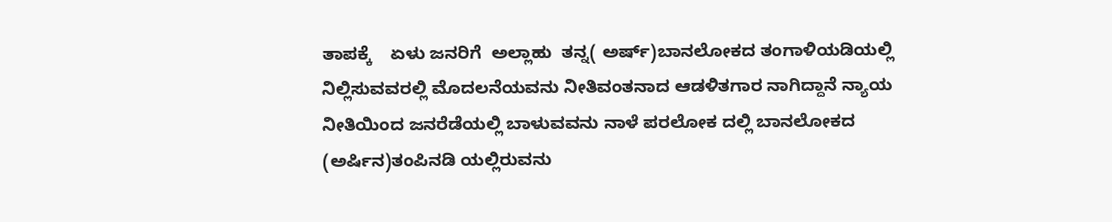ತಾಪಕ್ಕೆ    ಏಳು ಜನರಿಗೆ  ಅಲ್ಲಾಹು  ತನ್ನ( ಅರ್ಷ್)ಬಾನಲೋಕದ ತಂಗಾಳಿಯಡಿಯಲ್ಲಿ ನಿಲ್ಲಿಸುವವರಲ್ಲಿ ಮೊದಲನೆಯವನು ನೀತಿವಂತನಾದ ಆಡಳಿತಗಾರ ನಾಗಿದ್ದಾನೆ ನ್ಯಾಯ ನೀತಿಯಿಂದ ಜನರೆಡೆಯಲ್ಲಿ ಬಾಳುವವನು ನಾಳೆ ಪರಲೋಕ ದಲ್ಲಿ ಬಾನಲೋಕದ (ಅರ್ಷಿನ)ತಂಪಿನಡಿ ಯಲ್ಲಿರುವನು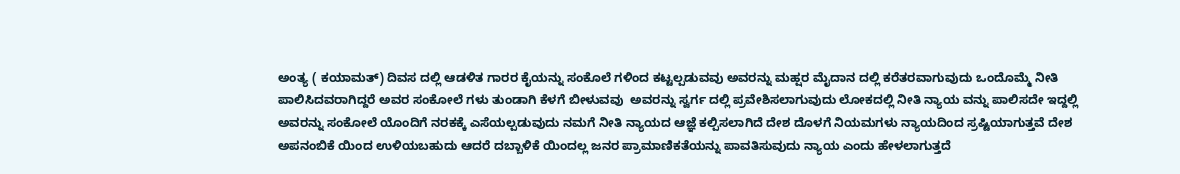ಅಂತ್ಯ ( ಕಯಾಮತ್) ದಿವಸ ದಲ್ಲಿ ಆಡಳಿತ ಗಾರರ ಕೈಯನ್ನು ಸಂಕೊಲೆ ಗಳಿಂದ ಕಟ್ಟಲ್ಪಡುವವು ಅವರನ್ನು ಮಹ್ಷರ ಮೈದಾನ ದಲ್ಲಿ ಕರೆತರವಾಗುವುದು ಒಂದೊಮ್ಮೆ ನೀತಿ ಪಾಲಿಸಿದವರಾಗಿದ್ದರೆ ಅವರ ಸಂಕೋಲೆ ಗಳು ತುಂಡಾಗಿ ಕೆಳಗೆ ಬೀಳುವವು  ಅವರನ್ನು ಸ್ವರ್ಗ ದಲ್ಲಿ ಪ್ರವೇಶಿಸಲಾಗುವುದು ಲೋಕದಲ್ಲಿ ನೀತಿ ನ್ಯಾಯ ವನ್ನು ಪಾಲಿಸದೇ ಇದ್ದಲ್ಲಿ ಅವರನ್ನು ಸಂಕೋಲೆ ಯೊಂದಿಗೆ ನರಕಕ್ಕೆ ಎಸೆಯಲ್ಪಡುವುದು ನಮಗೆ ನೀತಿ ನ್ಯಾಯದ ಆಜ್ಞೆ ಕಲ್ಪಿಸಲಾಗಿದೆ ದೇಶ ದೊಳಗೆ ನಿಯಮಗಳು ನ್ಯಾಯದಿಂದ ಸ್ರಷ್ಟಿಯಾಗುತ್ತವೆ ದೇಶ ಅಪನಂಬಿಕೆ ಯಿಂದ ಉಳಿಯಬಹುದು ಆದರೆ ದಬ್ಬಾಳಿಕೆ ಯಿಂದಲ್ಲ ಜನರ ಪ್ರಾಮಾಣಿಕತೆಯನ್ನು ಪಾವತಿಸುವುದು ನ್ಯಾಯ ಎಂದು ಹೇಳಲಾಗುತ್ತದೆ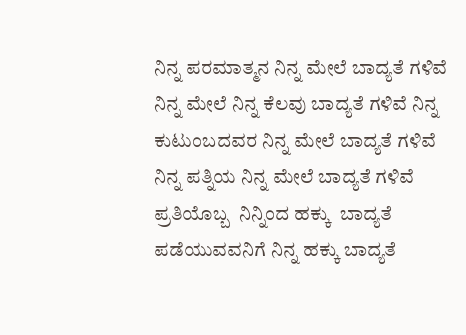ನಿನ್ನ ಪರಮಾತ್ಮನ ನಿನ್ನ ಮೇಲೆ ಬಾದ್ಯತೆ ಗಳಿವೆ ನಿನ್ನ ಮೇಲೆ ನಿನ್ನ ಕೆಲವು ಬಾದ್ಯತೆ ಗಳಿವೆ ನಿನ್ನ ಕುಟುಂಬದವರ ನಿನ್ನ ಮೇಲೆ ಬಾದ್ಯತೆ ಗಳಿವೆ ನಿನ್ನ ಪತ್ನಿಯ ನಿನ್ನ ಮೇಲೆ ಬಾದ್ಯತೆ ಗಳಿವೆ ಪ್ರತಿಯೊಬ್ಬ  ನಿನ್ನಿಂದ ಹಕ್ಕು  ಬಾದ್ಯತೆ ಪಡೆಯುವವನಿಗೆ ನಿನ್ನ ಹಕ್ಕು ಬಾದ್ಯತೆ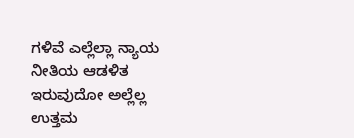ಗಳಿವೆ ಎಲ್ಲೆಲ್ಲಾ ನ್ಯಾಯ ನೀತಿಯ ಆಡಳಿತ ಇರುವುದೋ ಅಲ್ಲೆಲ್ಲ ಉತ್ತಮ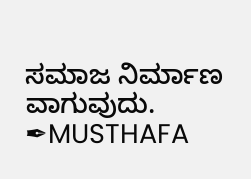ಸಮಾಜ ನಿರ್ಮಾಣ ವಾಗುವುದು.
✒MUSTHAFA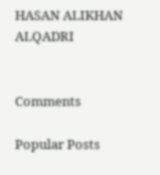HASAN ALIKHAN ALQADRI


Comments

Popular Posts